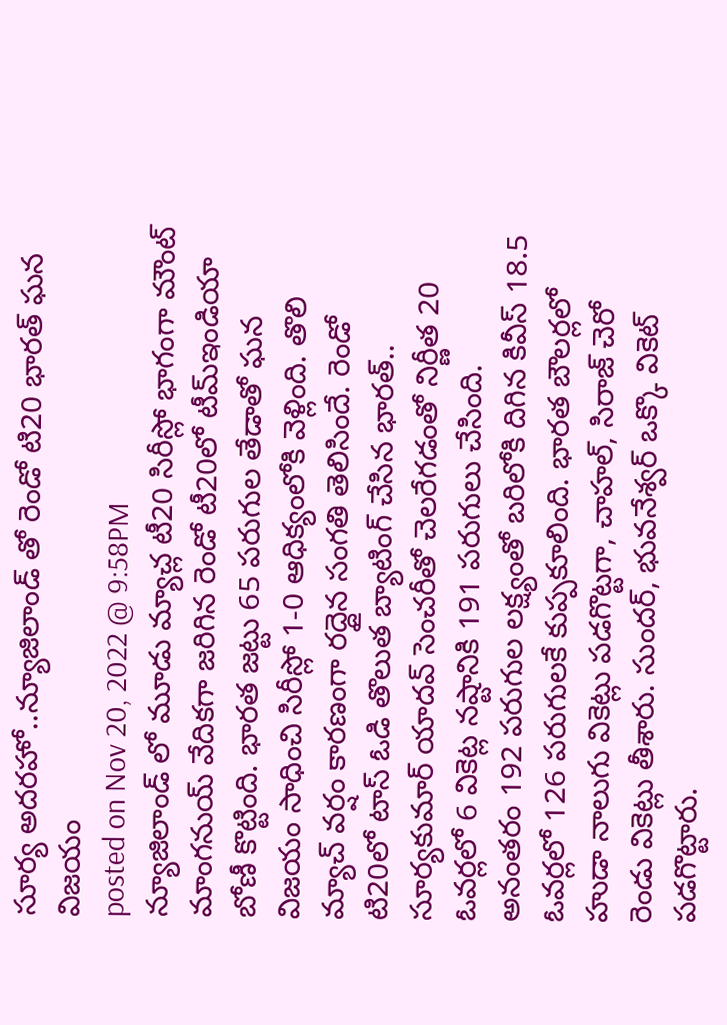సూర్య అదరహో..న్యూజిలాండ్ తో రెండో టి20 భారత్ ఘన విజయం
posted on Nov 20, 2022 @ 9:58PM
న్యూజిలాండ్ లో మూడు మ్యాచ్ల టీ20 సిరీస్లో భాగంగా మౌంట్ మాంగనుయ్ వేదికగా జరిగిన రెండో టీ20లో టీమ్ఇండియా బోణీ కొట్టింది. భారత జట్టు 65 పరుగుల తేడాతో ఘన విజయం సాధించి సిరీస్లో 1-0 ఆధిక్యంలోకి వెళ్లింది. తొలి మ్యాచ్ వర్షం కారణంగా రద్దైన సంగతి తెలిసిందే. రెండో టి20లో టాస్ ఓడి తొలుత బ్యాటింగ్ చేసిన భారత్.. సూర్యకుమార్ యాదవ్ సెంచరీతో చెలరేగడంతో నిర్ణీత 20 ఓవర్లలో 6 వికెట్ల నష్టానికి 191 పరుగులు చేసింది.
అనంతరం 192 పరుగుల లక్ష్యంతో బరిలోకి దిగిన కివీస్ 18.5 ఓవర్లలో 126 పరుగులకే కుప్పకూలింది. భారత బౌలర్లలో హుడా నాలుగు వికెట్లు పడగొట్టగా, చాహల్, సిరాజ్ చెరో రెండు వికెట్లు తీశారు. సుందర్, భువనేశ్వర్ ఒక్కొ వికెట్ పడగొట్టారు.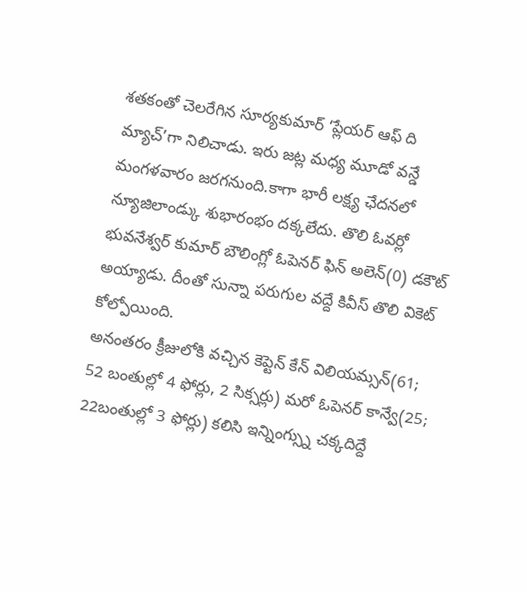శతకంతో చెలరేగిన సూర్యకుమార్ ‘ప్లేయర్ ఆఫ్ ది మ్యాచ్’గా నిలిచాడు. ఇరు జట్ల మధ్య మూడో వన్డే మంగళవారం జరగనుంది.కాగా భారీ లక్ష్య ఛేదనలో న్యూజిలాండ్కు శుభారంభం దక్కలేదు. తొలి ఓవర్లో భువనేశ్వర్ కుమార్ బౌలింగ్లో ఓపెనర్ ఫిన్ అలెన్(0) డకౌట్ అయ్యాడు. దీంతో సున్నా పరుగుల వద్దే కివీస్ తొలి వికెట్ కోల్పోయింది.
అనంతరం క్రీజులోకి వచ్చిన కెప్టెన్ కేన్ విలియమ్సన్(61; 52 బంతుల్లో 4 ఫోర్లు, 2 సిక్సర్లు) మరో ఓపెనర్ కాన్వే(25; 22బంతుల్లో 3 ఫోర్లు) కలిసి ఇన్నింగ్స్ను చక్కదిద్దే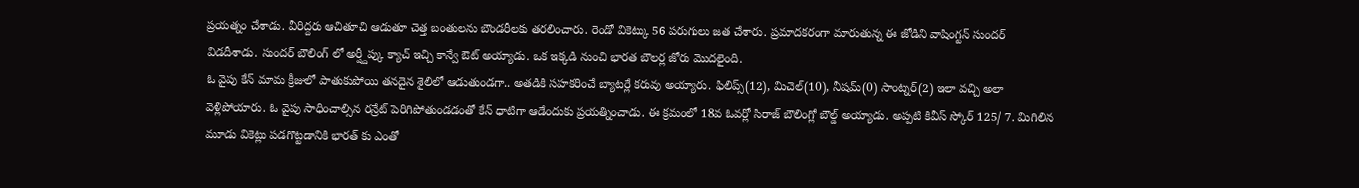ప్రయత్నం చేశాడు. వీరిద్దరు ఆచితూచి ఆడుతూ చెత్త బంతులను బౌండరీలకు తరలించారు. రెండో వికెట్కు 56 పరుగులు జత చేశారు. ప్రమాదకరంగా మారుతున్న ఈ జోడిని వాషింగ్టన్ సుందర్ విడదీశాడు. సుందర్ బౌలింగ్ లో అర్ష్దీప్కు క్యాచ్ ఇచ్చి కాన్వే ఔట్ అయ్యాడు. ఒక ఇక్కడి నుంచి భారత బౌలర్ల జోరు మొదలైంది.
ఓ వైపు కేన్ మామ క్రీజులో పాతుకుపోయి తనదైన శైలిలో ఆడుతుండగా.. అతడికి సహకరించే బ్యాటర్లే కరువు అయ్యారు. ఫిలిప్స్(12), మిచెల్(10), నీషమ్(0) సాంట్నర్(2) ఇలా వచ్చి అలా వెళ్లిపోయారు. ఓ వైపు సాధించాల్సిన రన్రేట్ పెరిగిపోతుండడంతో కేన్ ధాటిగా ఆడేందుకు ప్రయత్నించాడు. ఈ క్రమంలో 18వ ఓవర్లో సిరాజ్ బౌలింగ్లో బౌల్డ్ అయ్యాడు. అప్పటి కివీస్ స్కోర్ 125/ 7. మిగిలిన మూడు వికెట్లు పడగొట్టడానికి భారత్ కు ఎంతో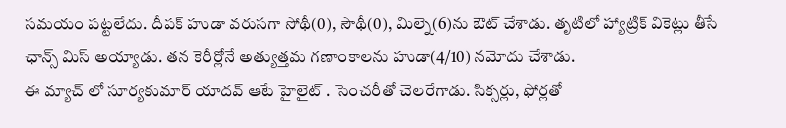సమయం పట్టలేదు. దీపక్ హుడా వరుసగా సోథీ(0), సౌథీ(0), మిల్నె(6)ను ఔట్ చేశాడు. తృటిలో హ్యాట్రిక్ వికెట్లు తీసే ఛాన్స్ మిస్ అయ్యాడు. తన కెరీర్లోనే అత్యుత్తమ గణాంకాలను హుడా(4/10) నమోదు చేశాడు.
ఈ మ్యాచ్ లో సూర్యకుమార్ యాదవ్ ఆటే హైలైట్ . సెంచరీతో చెలరేగాడు. సిక్సర్లు, ఫోర్లతో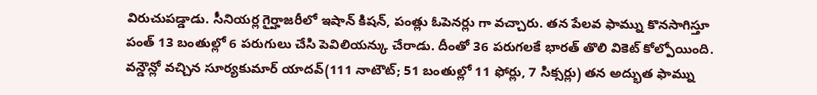విరుచుపడ్డాడు. సీనియర్ల గైర్హాజరీలో ఇషాన్ కిషన్, పంత్లు ఓపెనర్లు గా వచ్చారు. తన పేలవ ఫామ్ను కొనసాగిస్తూ పంత్ 13 బంతుల్లో 6 పరుగులు చేసి పెవిలియన్కు చేరాడు. దీంతో 36 పరుగలకే భారత్ తొలి వికెట్ కోల్పోయింది. వన్డౌన్లో వచ్చిన సూర్యకుమార్ యాదవ్(111 నాటౌట్; 51 బంతుల్లో 11 ఫోర్లు, 7 సిక్సర్లు) తన అద్భుత ఫామ్ను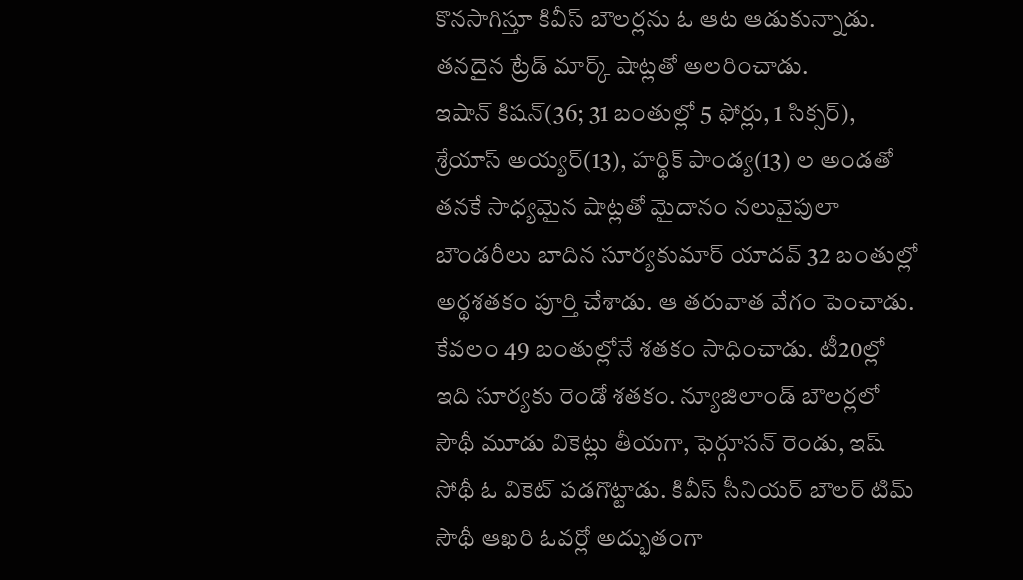కొనసాగిస్తూ కివీస్ బౌలర్లను ఓ ఆట ఆడుకున్నాడు. తనదైన ట్రేడ్ మార్క్ షాట్లతో అలరించాడు.
ఇషాన్ కిషన్(36; 31 బంతుల్లో 5 ఫోర్లు, 1 సిక్సర్), శ్రేయాస్ అయ్యర్(13), హర్థిక్ పాండ్య(13) ల అండతో తనకే సాధ్యమైన షాట్లతో మైదానం నలువైపులా బౌండరీలు బాదిన సూర్యకుమార్ యాదవ్ 32 బంతుల్లో అర్థశతకం పూర్తి చేశాడు. ఆ తరువాత వేగం పెంచాడు. కేవలం 49 బంతుల్లోనే శతకం సాధించాడు. టీ20ల్లో ఇది సూర్యకు రెండో శతకం. న్యూజిలాండ్ బౌలర్లలో సౌథీ మూడు వికెట్లు తీయగా, ఫెర్గూసన్ రెండు, ఇష్ సోథీ ఓ వికెట్ పడగొట్టాడు. కివీస్ సీనియర్ బౌలర్ టిమ్ సౌథీ ఆఖరి ఓవర్లో అద్భుతంగా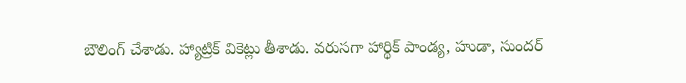బౌలింగ్ చేశాడు. హ్యాట్రిక్ వికెట్లు తీశాడు. వరుసగా హార్థిక్ పాండ్య, హుడా, సుందర్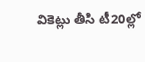వికెట్లు తీసి టీ20ల్లో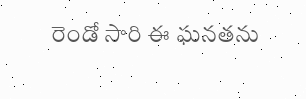రెండో సారి ఈ ఘనతను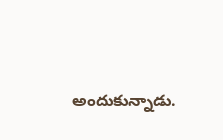అందుకున్నాడు.